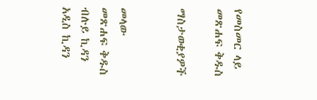የመስመር ላይ መጽሐፍ ቅዱስ

ማስታወቂያዎች


መላው መጽሐፍ ቅዱስ ብሉይ ኪዳን አዲስ ኪዳን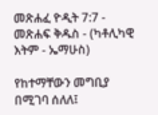መጽሐፈ ዮዲት 7:7 - መጽሐፍ ቅዱስ - (ካቶሊካዊ እትም - ኤማሁስ)

የከተማቸውን መግቢያ በሚገባ ሰለለ፤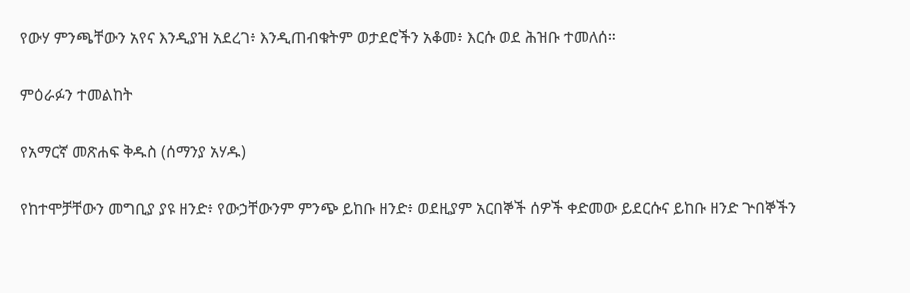የውሃ ምንጫቸውን አየና እንዲያዝ አደረገ፥ እንዲጠብቁትም ወታደሮችን አቆመ፥ እርሱ ወደ ሕዝቡ ተመለሰ።

ምዕራፉን ተመልከት

የአማርኛ መጽሐፍ ቅዱስ (ሰማንያ አሃዱ)

የከተሞቻቸውን መግቢያ ያዩ ዘንድ፥ የውኃቸውንም ምንጭ ይከቡ ዘንድ፥ ወደዚያም አርበኞች ሰዎች ቀድመው ይደርሱና ይከቡ ዘንድ ጕበኞችን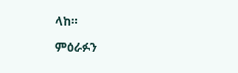ላከ።

ምዕራፉን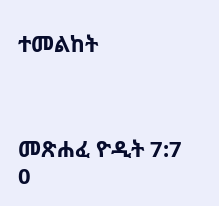ተመልከት



መጽሐፈ ዮዲት 7:7
0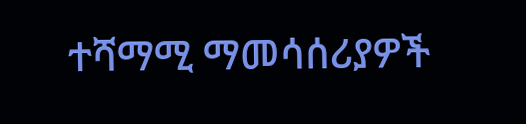ተሻማሚ ማመሳሰሪያዎች